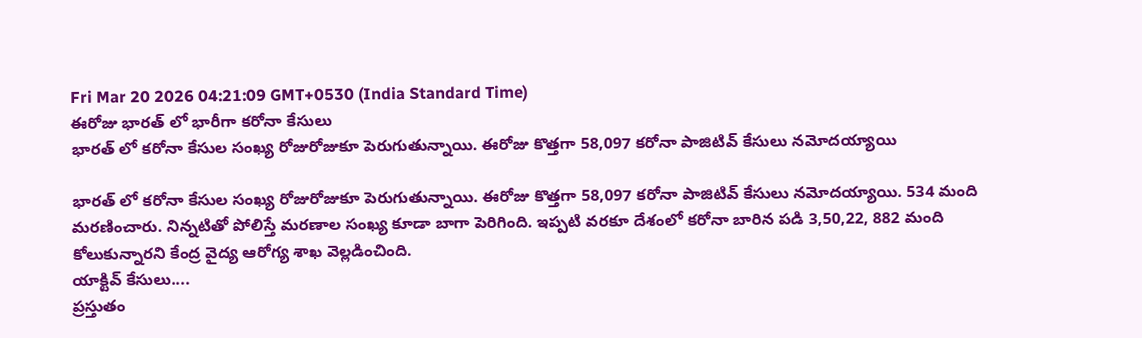Fri Mar 20 2026 04:21:09 GMT+0530 (India Standard Time)
ఈరోజు భారత్ లో భారీగా కరోనా కేసులు
భారత్ లో కరోనా కేసుల సంఖ్య రోజురోజుకూ పెరుగుతున్నాయి. ఈరోజు కొత్తగా 58,097 కరోనా పాజిటివ్ కేసులు నమోదయ్యాయి

భారత్ లో కరోనా కేసుల సంఖ్య రోజురోజుకూ పెరుగుతున్నాయి. ఈరోజు కొత్తగా 58,097 కరోనా పాజిటివ్ కేసులు నమోదయ్యాయి. 534 మంది మరణించారు. నిన్నటితో పోలిస్తే మరణాల సంఖ్య కూడా బాగా పెరిగింది. ఇప్పటి వరకూ దేశంలో కరోనా బారిన పడి 3,50,22, 882 మంది కోలుకున్నారని కేంద్ర వైద్య ఆరోగ్య శాఖ వెల్లడించింది.
యాక్టివ్ కేసులు....
ప్రస్తుతం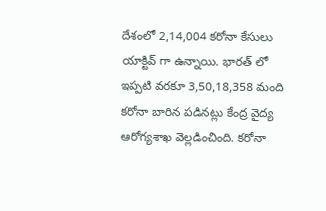దేశంలో 2,14,004 కరోనా కేసులు యాక్టివ్ గా ఉన్నాయి. భారత్ లో ఇప్పటి వరకూ 3,50,18,358 మంది కరోనా బారిన పడినట్లు కేంద్ర వైద్య ఆరోగ్యశాఖ వెల్లడించింది. కరోనా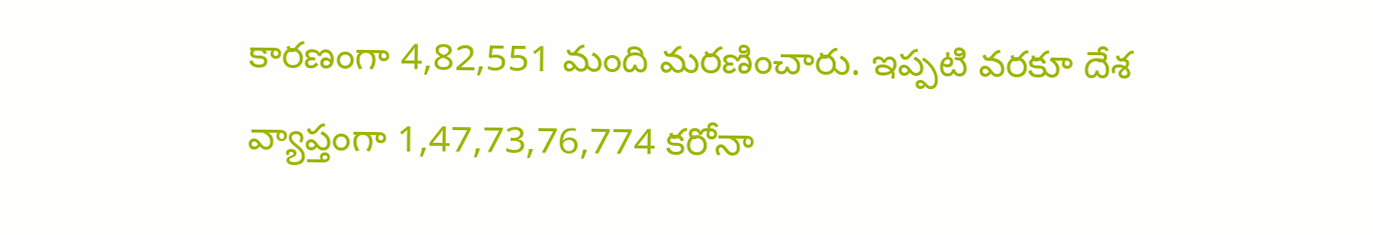కారణంగా 4,82,551 మంది మరణించారు. ఇప్పటి వరకూ దేశ వ్యాప్తంగా 1,47,73,76,774 కరోనా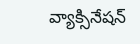వ్యాక్సినేషన్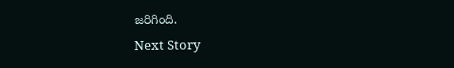జరిగింది.
Next Story